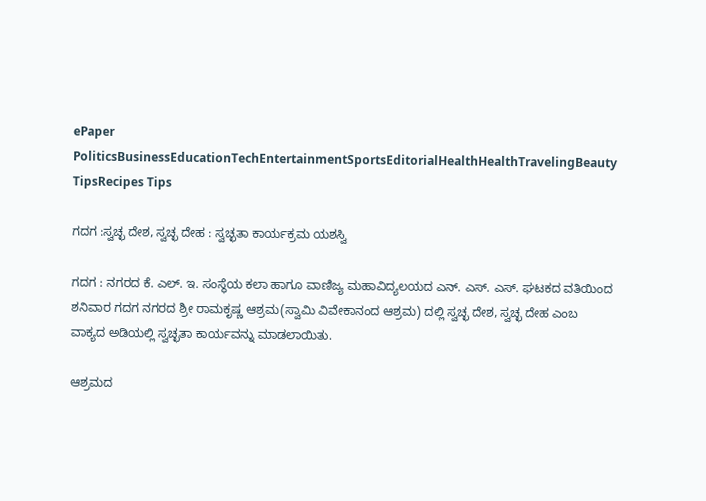ePaper
PoliticsBusinessEducationTechEntertainmentSportsEditorialHealthHealthTravelingBeauty TipsRecipes Tips

ಗದಗ :ಸ್ವಚ್ಛ ದೇಶ, ಸ್ವಚ್ಛ ದೇಹ : ಸ್ವಚ್ಛತಾ ಕಾರ್ಯಕ್ರಮ ಯಶಸ್ವಿ

ಗದಗ : ನಗರದ ಕೆ. ಎಲ್. ಇ. ಸಂಸ್ಥೆಯ ಕಲಾ ಹಾಗೂ ವಾಣಿಜ್ಯ ಮಹಾವಿದ್ಯಲಯದ ಎನ್. ಎಸ್. ಎಸ್. ಘಟಕದ ವತಿಯಿಂದ ಶನಿವಾರ ಗದಗ ನಗರದ ಶ್ರೀ ರಾಮಕೃಷ್ಣ ಆಶ್ರಮ(ಸ್ವಾಮಿ ವಿವೇಕಾನಂದ ಆಶ್ರಮ) ದಲ್ಲಿ ಸ್ವಚ್ಛ ದೇಶ, ಸ್ವಚ್ಛ ದೇಹ ಎಂಬ ವಾಕ್ಯದ ಅಡಿಯಲ್ಲಿ ಸ್ವಚ್ಛತಾ ಕಾರ್ಯವನ್ನು ಮಾಡಲಾಯಿತು.

ಆಶ್ರಮದ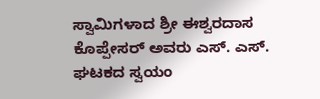ಸ್ವಾಮಿಗಳಾದ ಶ್ರೀ ಈಶ್ವರದಾಸ ಕೊಪ್ಪೇಸರ್‌ ಅವರು ಎಸ್. ಎಸ್. ಘಟಕದ ಸ್ವಯಂ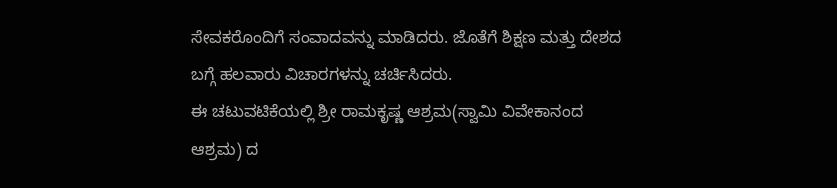ಸೇವಕರೊಂದಿಗೆ ಸಂವಾದವನ್ನು ಮಾಡಿದರು. ಜೊತೆಗೆ ಶಿಕ್ಷಣ ಮತ್ತು ದೇಶದ ಬಗ್ಗೆ ಹಲವಾರು ವಿಚಾರಗಳನ್ನು ಚರ್ಚಿಸಿದರು.
ಈ ಚಟುವಟಿಕೆಯಲ್ಲಿ ಶ್ರೀ ರಾಮಕೃಷ್ಣ ಆಶ್ರಮ(ಸ್ವಾಮಿ ವಿವೇಕಾನಂದ ಆಶ್ರಮ) ದ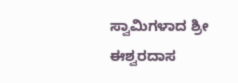ಸ್ವಾಮಿಗಳಾದ ಶ್ರೀ ಈಶ್ವರದಾಸ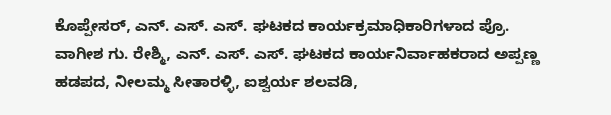ಕೊಪ್ಪೇಸರ್‌, ಎನ್. ಎಸ್. ಎಸ್. ಘಟಕದ ಕಾರ್ಯಕ್ರಮಾಧಿಕಾರಿಗಳಾದ ಪ್ರೊ. ವಾಗೀಶ ಗು. ರೇಶ್ಮಿ, ಎನ್. ಎಸ್. ಎಸ್. ಘಟಕದ ಕಾರ್ಯನಿರ್ವಾಹಕರಾದ ಅಪ್ಪಣ್ಣ ಹಡಪದ, ನೀಲಮ್ಮ ಸೀತಾರಳ್ಳಿ, ಐಶ್ವರ್ಯ ಶಲವಡಿ,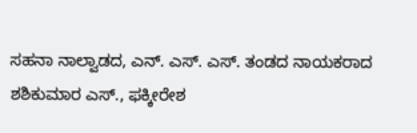ಸಹನಾ ನಾಲ್ವಾಡದ, ಎನ್. ಎಸ್. ಎಸ್. ತಂಡದ ನಾಯಕರಾದ ಶಶಿಕುಮಾರ ಎಸ್., ಫಕ್ಕೀರೇಶ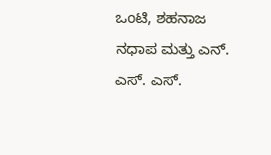ಒಂಟಿ, ಶಹನಾಜ ನಧಾಪ‌ ಮತ್ತು ಎನ್. ಎಸ್. ಎಸ್.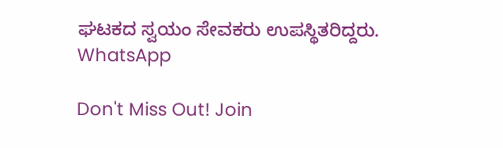ಘಟಕದ ಸ್ವಯಂ ಸೇವಕರು ಉಪಸ್ಥಿತರಿದ್ದರು.
WhatsApp

Don't Miss Out! Join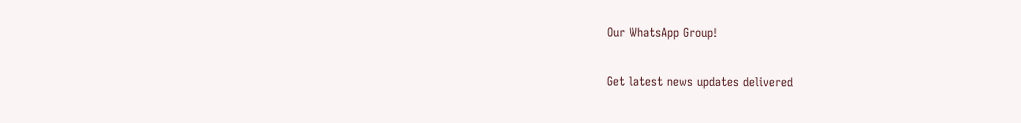Our WhatsApp Group!

Get latest news updates delivered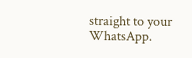straight to your WhatsApp.